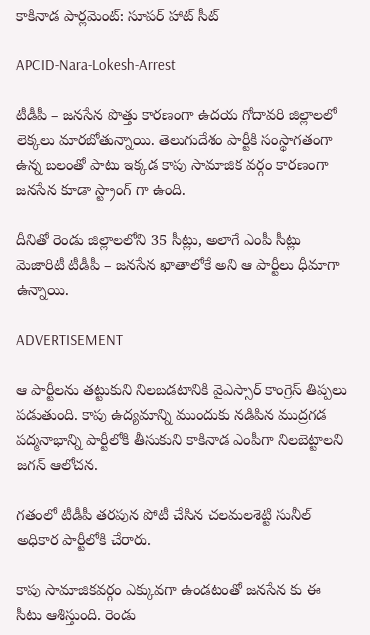కాకినాడ పార్లమెంట్: సూపర్ హాట్ సీట్

APCID-Nara-Lokesh-Arrest

టీడీపీ – జనసేన పొత్తు కారణంగా ఉదయ గోదావరి జిల్లాలలో లెక్కలు మారబోతున్నాయి. తెలుగుదేశం పార్టీకి సంస్థాగతంగా ఉన్న బలంతో పాటు ఇక్కడ కాపు సామాజిక వర్గం కారణంగా జనసేన కూడా స్ట్రాంగ్ గా ఉంది.

దీనితో రెండు జిల్లాలలోని 35 సీట్లు, అలాగే ఎంపీ సీట్లు మెజారిటీ టీడీపీ – జనసేన ఖాతాలోకే అని ఆ పార్టీలు ధీమాగా ఉన్నాయి.

ADVERTISEMENT

ఆ పార్టీలను తట్టుకుని నిలబడటానికి వైఎస్సార్ కాంగ్రెస్ తిప్పలు పడుతుంది. కాపు ఉద్యమాన్ని ముందుకు నడిపిన ముద్రగడ పద్మనాభాన్ని పార్టీలోకి తీసుకుని కాకినాడ ఎంపీగా నిలబెట్టాలని జగన్ ఆలోచన.

గతంలో టీడీపీ తరపున పోటీ చేసిన చలమలశెట్టి సునీల్ అధికార పార్టీలోకి చేరారు.

కాపు సామాజికవర్గం ఎక్కువగా ఉండటంతో జనసేన కు ఈ సీటు ఆశిస్తుంది. రెండు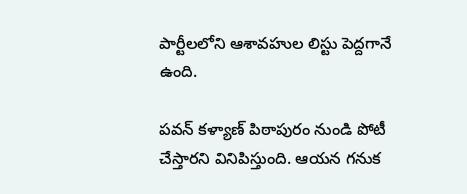పార్టీలలోని ఆశావహుల లిస్టు పెద్దగానే ఉంది.

పవన్ కళ్యాణ్ పిఠాపురం నుండి పోటీ చేస్తారని వినిపిస్తుంది. ఆయన గనుక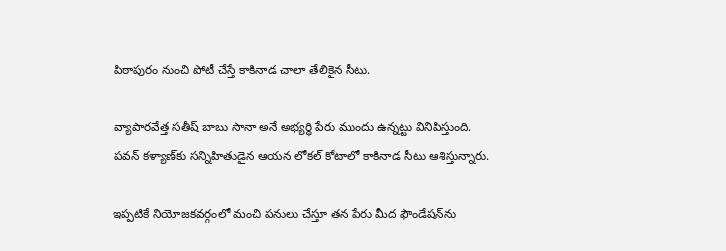పిఠాపురం నుంచి పోటీ చేస్తే కాకినాడ చాలా తేలికైన సీటు.

వ్యాపారవేత్త సతీష్ బాబు సానా అనే అభ్యర్థి పేరు ముందు ఉన్నట్టు వినిపిస్తుంది. పవన్ కళ్యాణ్‌కు సన్నిహితుడైన ఆయన లోకల్ కోటాలో కాకినాడ సీటు ఆశిస్తున్నారు.

ఇప్పటికే నియోజకవర్గంలో మంచి పనులు చేస్తూ తన పేరు మీద ఫౌండేషన్‌ను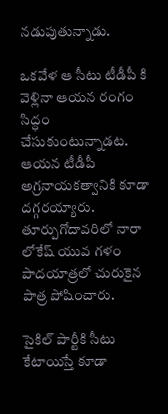నడుపుతున్నాడు.

ఒకవేళ ఆ సీటు టీడీపీ కి వెళ్లినా ఆయన రంగం సిద్ధం చేసుకుంటున్నాడట. ఆయన టీడీపీ అగ్రనాయకత్వానికి కూడా దగ్గరయ్యారు. తూర్పుగోదావరిలో నారా లోకేష్ యువ గళం పాదయాత్రలో చురుకైన పాత్ర పోషించారు.

సైకిల్ పార్టీకి సీటు కేటాయిస్తే కూడా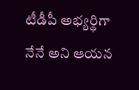టీడీపీ అభ్యర్థిగా నేనే అని ఆయన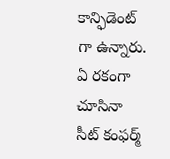కాన్ఫిడెంట్ గా ఉన్నారు. ఏ రకంగా చూసినా సీట్ కంఫర్మ్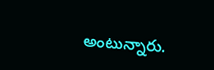అంటున్నారు.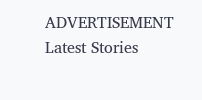ADVERTISEMENT
Latest Stories